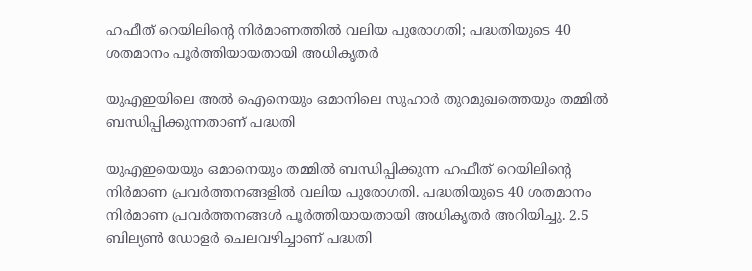ഹഫീത് റെയിലിന്റെ നിർമാണത്തിൽ വലിയ പുരോഗതി; പദ്ധതിയുടെ 40 ശതമാനം പൂർത്തിയായതായി അധികൃതർ

യുഎഇയിലെ അല്‍ ഐനെയും ഒമാനിലെ സുഹാര്‍ തുറമുഖത്തെയും തമ്മില്‍ ബന്ധിപ്പിക്കുന്നതാണ് പദ്ധതി

യുഎഇയെയും ഒമാനെയും തമ്മില്‍ ബന്ധിപ്പിക്കുന്ന ഹഫീത് റെയിലിന്റെ നിര്‍മാണ പ്രവര്‍ത്തനങ്ങളില്‍ വലിയ പുരോഗതി. പദ്ധതിയുടെ 40 ശതമാനം നിര്‍മാണ പ്രവര്‍ത്തനങ്ങള്‍ പൂര്‍ത്തിയായതായി അധികൃതര്‍ അറിയിച്ചു. 2.5 ബില്യണ്‍ ഡോളര്‍ ചെലവഴിച്ചാണ് പദ്ധതി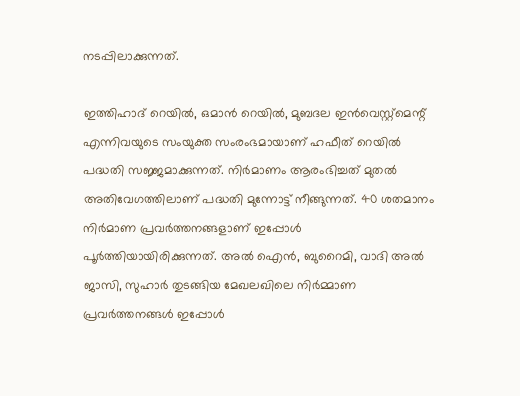നടപ്പിലാക്കുന്നത്.

ഇത്തിഹാദ് റെയില്‍, ഒമാന്‍ റെയില്‍, മുബദല ഇന്‍വെസ്റ്റ്മെന്റ് എന്നിവയുടെ സംയുക്ത സംരംഭമായാണ് ഹഫീത് റെയില്‍ പദ്ധതി സജ്ജമാക്കുന്നത്. നിര്‍മാണം ആരംഭിച്ചത് മുതല്‍ അതിവേഗത്തിലാണ് പദ്ധതി മുന്നോട്ട് നീങ്ങുന്നത്. 40 ശതമാനം നിര്‍മാണ പ്രവര്‍ത്തനങ്ങളാണ് ഇപ്പോള്‍ പൂര്‍ത്തിയായിരിക്കുന്നത്. അല്‍ ഐന്‍, ബുറൈമി, വാദി അല്‍ ജാസി, സുഹാര്‍ തുടങ്ങിയ മേഖലഖിലെ നിര്‍മ്മാണ പ്രവര്‍ത്തനങ്ങള്‍ ഇപ്പോള്‍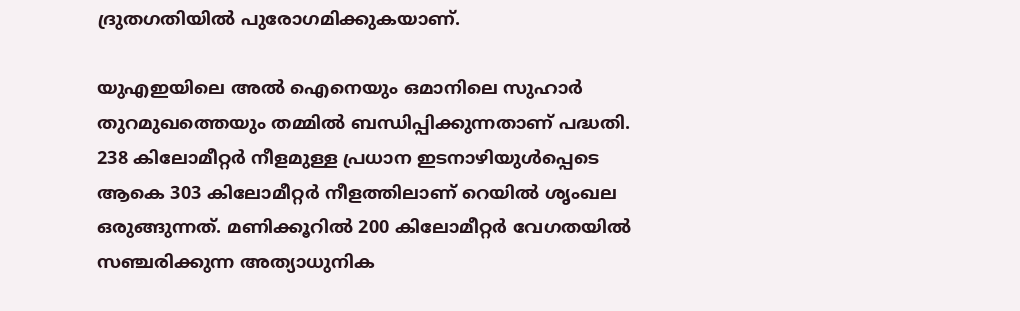ദ്രുതഗതിയില്‍ പുരോഗമിക്കുകയാണ്.

യുഎഇയിലെ അല്‍ ഐനെയും ഒമാനിലെ സുഹാര്‍ തുറമുഖത്തെയും തമ്മില്‍ ബന്ധിപ്പിക്കുന്നതാണ് പദ്ധതി. 238 കിലോമീറ്റര്‍ നീളമുള്ള പ്രധാന ഇടനാഴിയുള്‍പ്പെടെ ആകെ 303 കിലോമീറ്റര്‍ നീളത്തിലാണ് റെയില്‍ ശൃംഖല ഒരുങ്ങുന്നത്. മണിക്കൂറില്‍ 200 കിലോമീറ്റര്‍ വേഗതയില്‍ സഞ്ചരിക്കുന്ന അത്യാധുനിക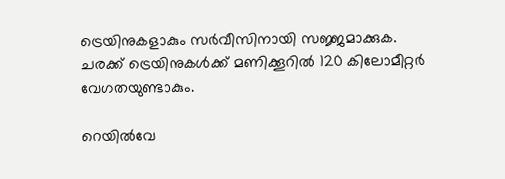ട്രെയിനുകളാകും സര്‍വീസിനായി സജ്ജമാക്കുക. ചരക്ക് ട്രെയിനുകള്‍ക്ക് മണിക്കൂറില്‍ 120 കിലോമീറ്റര്‍ വേഗതയുണ്ടാകും.

റെയില്‍വേ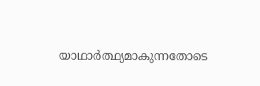യാഥാര്‍ത്ഥ്യമാകുന്നതോടെ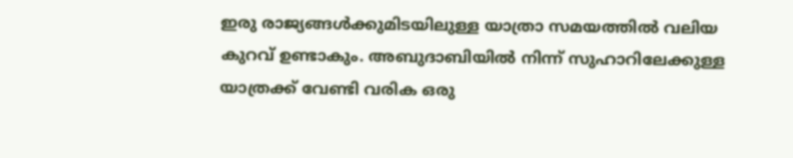ഇരു രാജ്യങ്ങള്‍ക്കുമിടയിലുള്ള യാത്രാ സമയത്തില്‍ വലിയ കുറവ് ഉണ്ടാകും. അബുദാബിയില്‍ നിന്ന് സുഹാറിലേക്കുള്ള യാത്രക്ക് വേണ്ടി വരിക ഒരു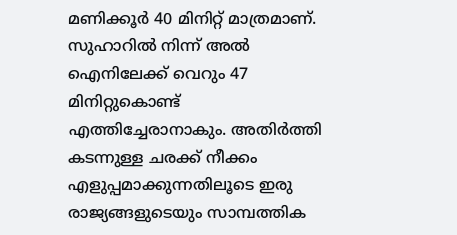മണിക്കൂര്‍ 40 മിനിറ്റ് മാത്രമാണ്. സുഹാറില്‍ നിന്ന് അല്‍ ഐനിലേക്ക് വെറും 47 മിനിറ്റുകൊണ്ട് എത്തിച്ചേരാനാകും. അതിര്‍ത്തി കടന്നുള്ള ചരക്ക് നീക്കം എളുപ്പമാക്കുന്നതിലൂടെ ഇരു രാജ്യങ്ങളുടെയും സാമ്പത്തിക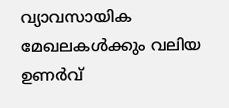വ്യാവസായിക മേഖലകള്‍ക്കും വലിയ ഉണര്‍വ്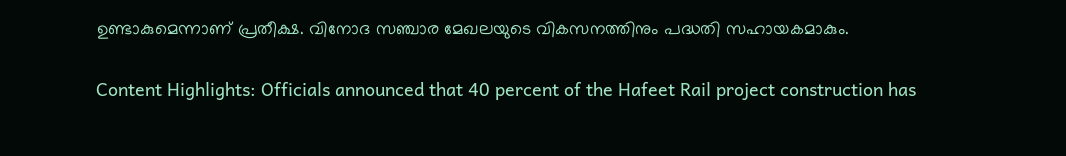ഉണ്ടാകുമെന്നാണ് പ്രതീക്ഷ. വിനോദ സഞ്ചാര മേഖലയുടെ വികസനത്തിനും പദ്ധതി സഹായകമാകും.

Content Highlights: Officials announced that 40 percent of the Hafeet Rail project construction has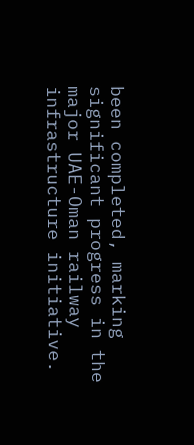been completed, marking significant progress in the major UAE-Oman railway infrastructure initiative.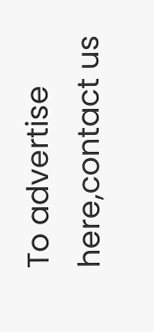To advertise here,contact us